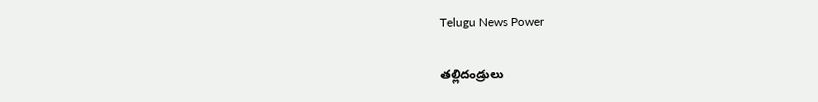Telugu News Power

తల్లిదండ్రులు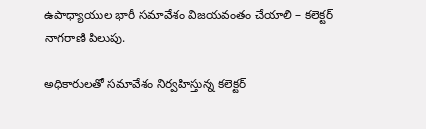ఉపాధ్యాయుల భారీ సమావేశం విజయవంతం చేయాలి – కలెక్టర్ నాగరాణి పిలుపు.

అధికారులతో సమావేశం నిర్వహిస్తున్న కలెక్టర్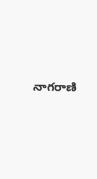నాగరాణి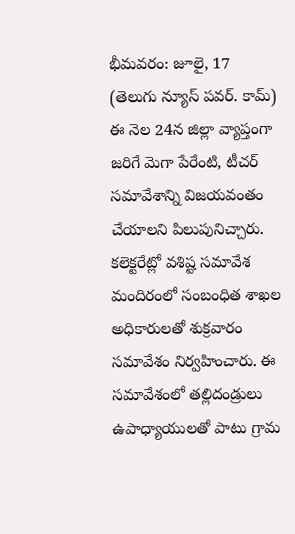భీమవరం: జూలై, 17
(తెలుగు న్యూస్ పవర్. కామ్) ఈ నెల 24న జిల్లా వ్యాప్తంగా జరిగే మెగా పేరేంటి, టీచర్ సమావేశాన్ని విజయవంతం చేయాలని పిలుపునిచ్చారు. కలెక్టరేట్లో వశిష్ట సమావేశ మందిరంలో సంబంధిత శాఖల అధికారులతో శుక్రవారం సమావేశం నిర్వహించారు. ఈ సమావేశంలో తల్లిదండ్రులు ఉపాధ్యాయులతో పాటు గ్రామ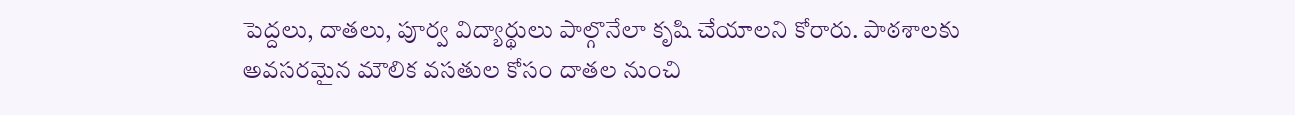పెద్దలు, దాతలు, పూర్వ విద్యార్థులు పాల్గొనేలా కృషి చేయాలని కోరారు. పాఠశాలకు అవసరమైన మౌలిక వసతుల కోసం దాతల నుంచి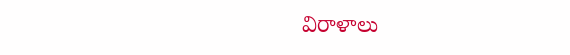విరాళాలు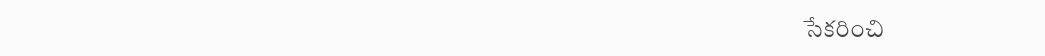సేకరించి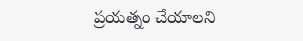ప్రయత్నం చేయాలని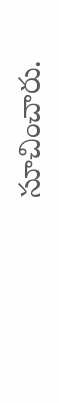సూచించారు.